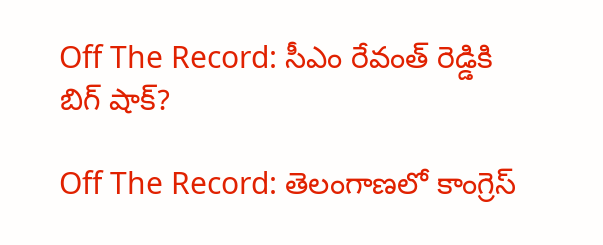Off The Record: సీఎం రేవంత్ రెడ్డికి బిగ్ షాక్?

Off The Record: తెలంగాణలో కాంగ్రెస్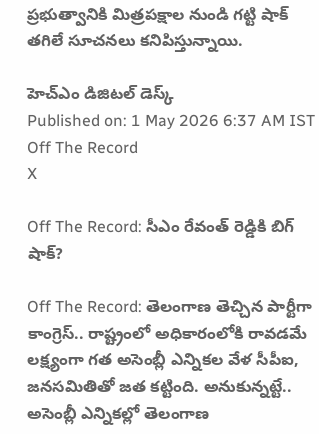ప్రభుత్వానికి మిత్రపక్షాల నుండి గట్టి షాక్ తగిలే సూచనలు కనిపిస్తున్నాయి.

హెచ్ఎం డిజిటల్ డెస్క్
Published on: 1 May 2026 6:37 AM IST
Off The Record
X

Off The Record: సీఎం రేవంత్ రెడ్డికి బిగ్ షాక్?

Off The Record: తెలంగాణ తెచ్చిన పార్టీగా కాంగ్రెస్‌.. రాష్ట్రంలో అధికారంలోకి రావడమే లక్ష్యంగా గత అసెంబ్లీ ఎన్నికల వేళ సీపీఐ, జనసమితితో జత కట్టింది. అనుకున్నట్టే.. అసెంబ్లీ ఎన్నికల్లో తెలంగాణ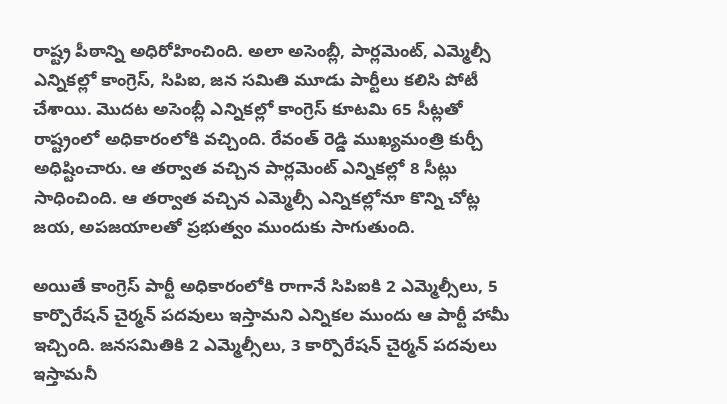రాష్ట్ర పీఠాన్ని అధిరోహించింది. అలా అసెంబ్లీ, పార్లమెంట్, ఎమ్మెల్సీ ఎన్నికల్లో కాంగ్రెస్, సిపిఐ, జన సమితి మూడు పార్టీలు కలిసి పోటీ చేశాయి. మొదట అసెంబ్లీ ఎన్నికల్లో కాంగ్రెస్ కూటమి 65 సీట్లతో రాష్ట్రంలో అధికారంలోకి వచ్చింది. రేవంత్ రెడ్డి ముఖ్యమంత్రి కుర్చీ అధిష్టించారు. ఆ తర్వాత వచ్చిన పార్లమెంట్ ఎన్నికల్లో 8 సీట్లు సాధించింది. ఆ తర్వాత వచ్చిన ఎమ్మెల్సీ ఎన్నికల్లోనూ కొన్ని చోట్ల జయ, అపజయాలతో ప్రభుత్వం ముందుకు సాగుతుంది.

అయితే కాంగ్రెస్ పార్టీ అధికారంలోకి రాగానే సిపిఐకి 2 ఎమ్మెల్సీలు, 5 కార్పొరేషన్ చైర్మన్ పదవులు ఇస్తామని ఎన్నికల ముందు ఆ పార్టీ హామీ ఇచ్చింది. జనసమితికి 2 ఎమ్మెల్సీలు, 3 కార్పొరేషన్ చైర్మన్ పదవులు ఇస్తామనీ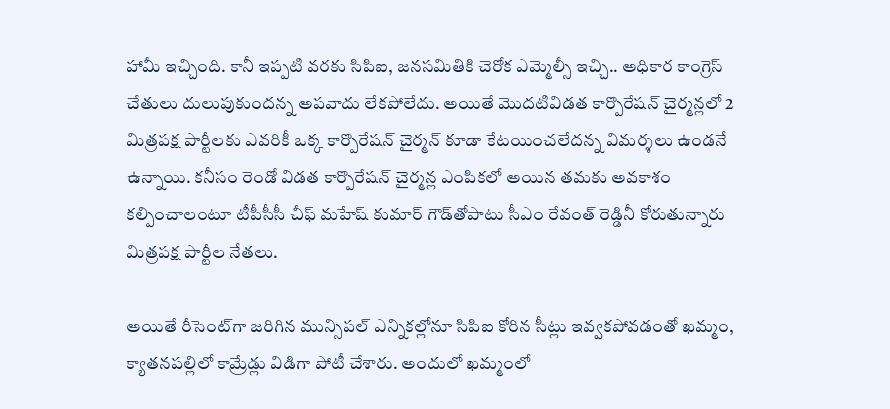హామీ ఇచ్చింది. కానీ ఇప్పటి వరకు సిపిఐ, జనసమితికి చెరోక ఎమ్మెల్సీ ఇచ్చి.. అధికార కాంగ్రెస్ చేతులు దులుపుకుందన్న అపవాదు లేకపోలేదు. అయితే మొదటివిడత కార్పొరేషన్ చైర్మన్లలో 2 మిత్రపక్ష పార్టీలకు ఎవరికీ ఒక్క కార్పొరేషన్ చైర్మన్ కూడా కేటయించలేదన్న విమర్శలు ఉండనే ఉన్నాయి. కనీసం రెండో విడత కార్పొరేషన్ చైర్మన్ల ఎంపికలో అయిన తమకు అవకాశం కల్పించాలంటూ టీపీసీసీ చీఫ్ మహేష్ కుమార్ గౌడ్‌తోపాటు సీఎం రేవంత్ రెడ్డినీ కోరుతున్నారు మిత్రపక్ష పార్టీల నేతలు.

అయితే రీసెంట్‌గా జరిగిన మున్సిపల్ ఎన్నికల్లోనూ సిపిఐ కోరిన సీట్లు ఇవ్వకపోవడంతో ఖమ్మం, క్యాతనపల్లిలో కామ్రేడ్లు విడిగా పోటీ చేశారు. అందులో ఖమ్మంలో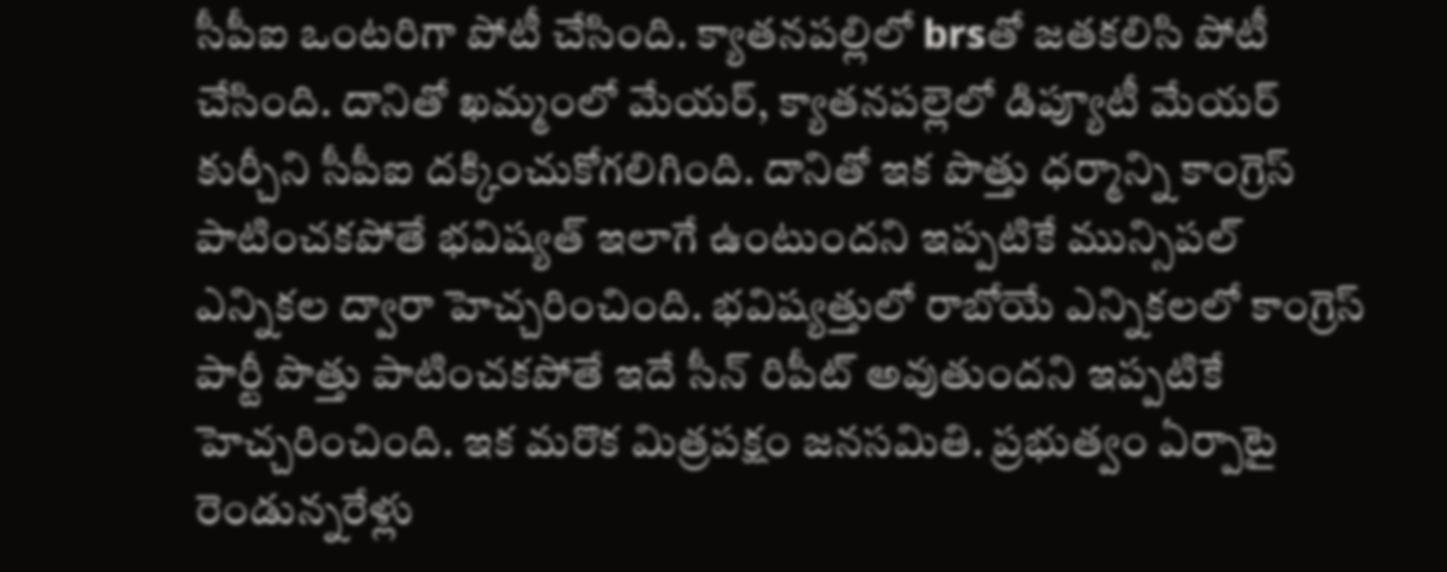సీపీఐ ఒంటరిగా పోటీ చేసింది. క్యాతనపల్లిలో brsతో జతకలిసి పోటీ చేసింది. దానితో ఖమ్మంలో మేయర్‌, క్యాతనపల్లెలో డిప్యూటీ మేయర్‌ కుర్చీని సీపీఐ దక్కించుకోగలిగింది. దానితో ఇక పొత్తు ధర్మాన్ని కాంగ్రెస్ పాటించకపోతే భవిష్యత్ ఇలాగే ఉంటుందని ఇప్పటికే మున్సిపల్ ఎన్నికల ద్వారా హెచ్చరించింది. భవిష్యత్తులో రాబోయే ఎన్నికలలో కాంగ్రెస్ పార్టీ పొత్తు పాటించకపోతే ఇదే సీన్ రిపీట్ అవుతుందని ఇప్పటికే హెచ్చరించింది. ఇక మరొక మిత్రపక్షం జనసమితి. ప్రభుత్వం ఏర్పాటై రెండున్నరేళ్లు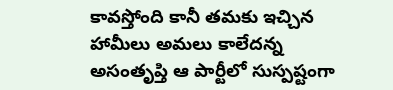కావస్తోంది కానీ తమకు ఇచ్చిన హామీలు అమలు కాలేదన్న అసంతృప్తి ఆ పార్టీలో సుస్పష్టంగా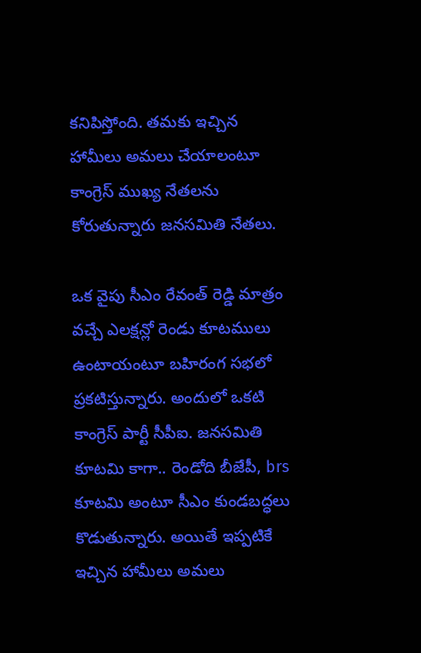కనిపిస్తోంది. తమకు ఇచ్చిన హామీలు అమలు చేయాలంటూ కాంగ్రెస్ ముఖ్య నేతలను కోరుతున్నారు జనసమితి నేతలు.

ఒక వైపు సీఎం రేవంత్ రెడ్డి మాత్రం వచ్చే ఎలక్షన్లో రెండు కూటములు ఉంటాయంటూ బహిరంగ సభలో ప్రకటిస్తున్నారు. అందులో ఒకటి కాంగ్రెస్ పార్టీ సీపీఐ. జనసమితి కూటమి కాగా.. రెండోది బీజేపీ, brs కూటమి అంటూ సీఎం కుండబద్ధలు కొడుతున్నారు. అయితే ఇప్పటికే ఇచ్చిన హామీలు అమలు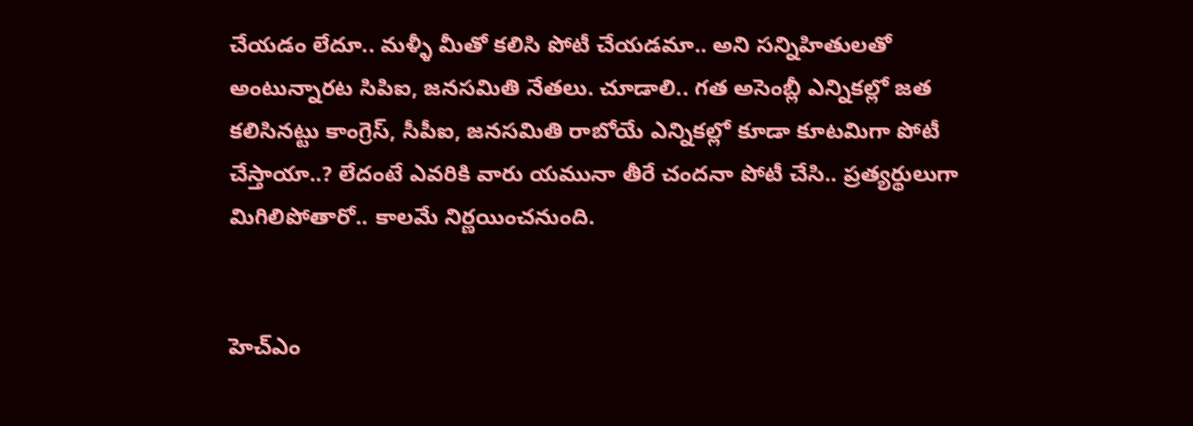చేయడం లేదూ.. మళ్ళీ మీతో కలిసి పోటీ చేయడమా.. అని సన్నిహితులతో అంటున్నారట సిపిఐ, జనసమితి నేతలు. చూడాలి.. గత అసెంబ్లీ ఎన్నికల్లో జత కలిసినట్టు కాంగ్రెస్, సీపీఐ, జనసమితి రాబోయే ఎన్నికల్లో కూడా కూటమిగా పోటీ చేస్తాయా..? లేదంటే ఎవరికి వారు యమునా తీరే చందనా పోటీ చేసి.. ప్రత్యర్థులుగా మిగిలిపోతారో.. కాలమే నిర్ణయించనుంది.


హెచ్ఎం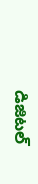డిజిటల్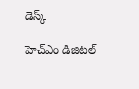డెస్క్

హెచ్ఎం డిజిటల్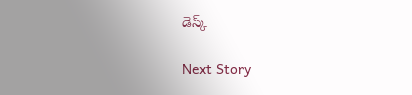డెస్క్

Next Story